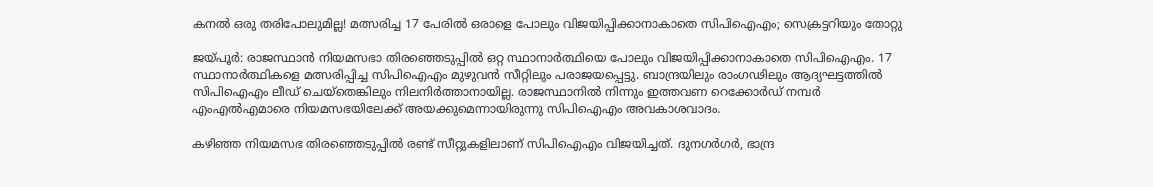കനല്‍ ഒരു തരിപോലുമില്ല! മത്സരിച്ച 17 പേരില്‍ ഒരാളെ പോലും വിജയിപ്പിക്കാനാകാതെ സിപിഐഎം; സെക്രട്ടറിയും തോറ്റു

ജയ്പൂര്‍: രാജസ്ഥാന്‍ നിയമസഭാ തിരഞ്ഞെടുപ്പില്‍ ഒറ്റ സ്ഥാനാര്‍ത്ഥിയെ പോലും വിജയിപ്പിക്കാനാകാതെ സിപിഐഎം. 17 സ്ഥാനാര്‍ത്ഥികളെ മത്സരിപ്പിച്ച സിപിഐഎം മുഴുവന്‍ സീറ്റിലും പരാജയപ്പെട്ടു. ബാന്ദ്രയിലും രാംഗഢിലും ആദ്യഘട്ടത്തില്‍ സിപിഐഎം ലീഡ് ചെയ്‌തെങ്കിലും നിലനിര്‍ത്താനായില്ല. രാജസ്ഥാനില്‍ നിന്നും ഇത്തവണ റെക്കോര്‍ഡ് നമ്പര്‍ എംഎല്‍എമാരെ നിയമസഭയിലേക്ക് അയക്കുമെന്നായിരുന്നു സിപിഐഎം അവകാശവാദം.

കഴിഞ്ഞ നിയമസഭ തിരഞ്ഞെടുപ്പില്‍ രണ്ട് സീറ്റുകളിലാണ് സിപിഐഎം വിജയിച്ചത്. ദുനഗര്‍ഗര്‍, ഭാന്ദ്ര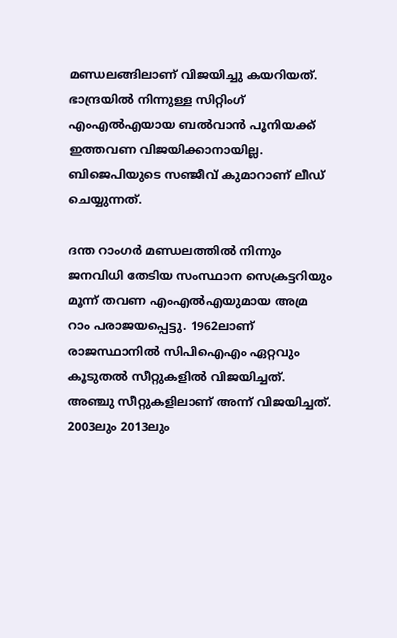മണ്ഡലങ്ങിലാണ് വിജയിച്ചു കയറിയത്. ഭാന്ദ്രയില്‍ നിന്നുള്ള സിറ്റിംഗ് എംഎല്‍എയായ ബല്‍വാന്‍ പൂനിയക്ക് ഇത്തവണ വിജയിക്കാനായില്ല. ബിജെപിയുടെ സഞ്ജീവ് കുമാറാണ് ലീഡ് ചെയ്യുന്നത്.

ദന്ത റാംഗര്‍ മണ്ഡലത്തില്‍ നിന്നും ജനവിധി തേടിയ സംസ്ഥാന സെക്രട്ടറിയും മൂന്ന് തവണ എംഎല്‍എയുമായ അമ്ര റാം പരാജയപ്പെട്ടു. 1962ലാണ് രാജസ്ഥാനില്‍ സിപിഐഎം ഏറ്റവും കൂടുതല്‍ സീറ്റുകളില്‍ വിജയിച്ചത്. അഞ്ചു സീറ്റുകളിലാണ് അന്ന് വിജയിച്ചത്. 2003ലും 2013ലും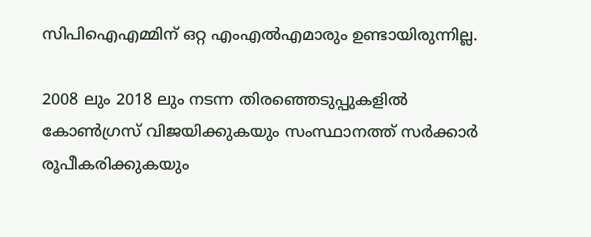സിപിഐഎമ്മിന് ഒറ്റ എംഎല്‍എമാരും ഉണ്ടായിരുന്നില്ല.

2008 ലും 2018 ലും നടന്ന തിരഞ്ഞെടുപ്പുകളില്‍ കോണ്‍ഗ്രസ് വിജയിക്കുകയും സംസ്ഥാനത്ത് സര്‍ക്കാര്‍ രൂപീകരിക്കുകയും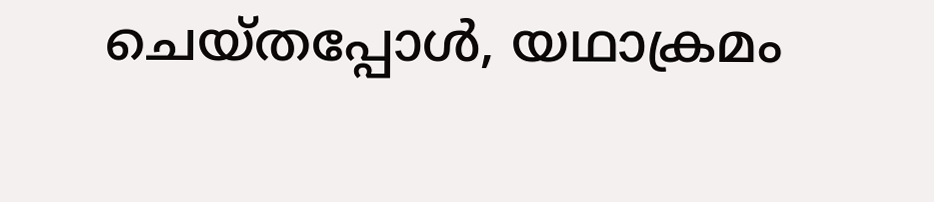ചെയ്തപ്പോള്‍, യഥാക്രമം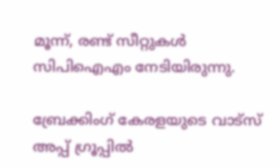മൂന്ന്, രണ്ട് സീറ്റുകള്‍ സിപിഐഎം നേടിയിരുന്നു.

ബ്രേക്കിംഗ് കേരളയുടെ വാട്സ് അപ്പ് ഗ്രൂപ്പിൽ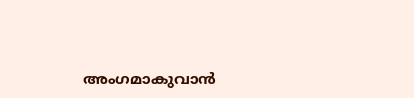അംഗമാകുവാൻ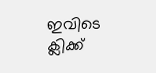ഇവിടെ ക്ലിക്ക്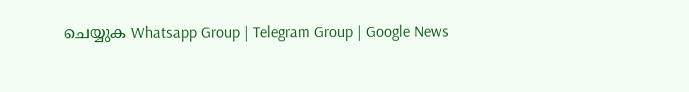ചെയ്യുക Whatsapp Group | Telegram Group | Google News